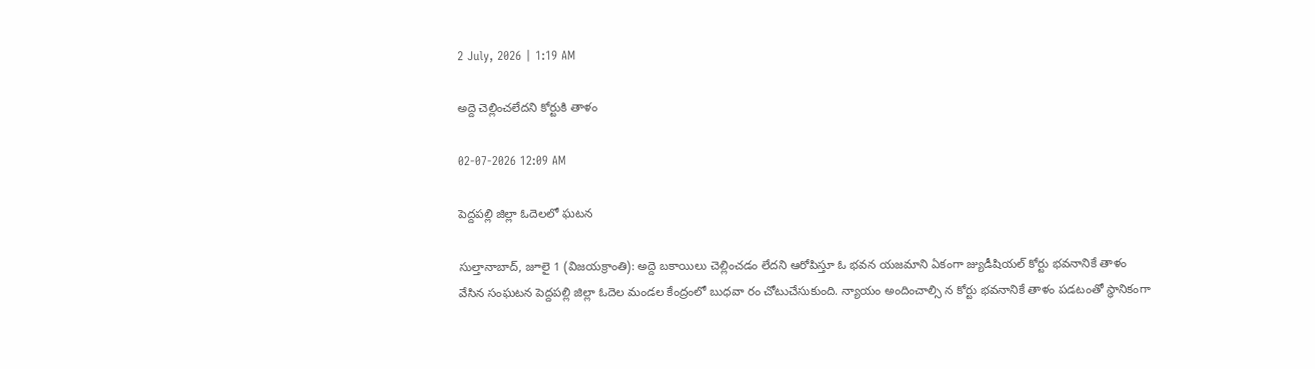2 July, 2026 | 1:19 AM

అద్దె చెల్లించలేదని కోర్టుకి తాళం

02-07-2026 12:09 AM

పెద్దపల్లి జిల్లా ఓదెలలో ఘటన

సుల్తానాబాద్, జూలై 1 (విజయక్రాంతి): అద్దె బకాయిలు చెల్లించడం లేదని ఆరోపిస్తూ ఓ భవన యజమాని ఏకంగా జ్యుడీషియల్ కోర్టు భవనానికే తాళం వేసిన సంఘటన పెద్దపల్లి జిల్లా ఓదెల మండల కేంద్రంలో బుధవా రం చోటుచేసుకుంది. న్యాయం అందించాల్సి న కోర్టు భవనానికే తాళం పడటంతో స్థానికంగా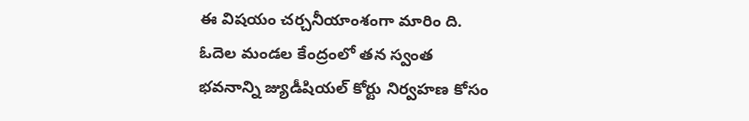ఈ విషయం చర్చనీయాంశంగా మారిం ది. ఓదెల మండల కేంద్రంలో తన స్వంత భవనాన్ని జ్యుడీషియల్ కోర్టు నిర్వహణ కోసం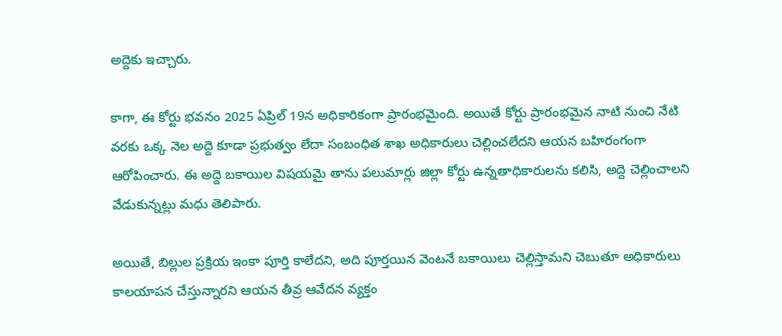అద్దెకు ఇచ్చారు.

కాగా, ఈ కోర్టు భవనం 2025 ఏప్రిల్ 19న అధికారికంగా ప్రారంభమైంది. అయితే కోర్టు ప్రారంభమైన నాటి నుంచి నేటి వరకు ఒక్క నెల అద్దె కూడా ప్రభుత్వం లేదా సంబంధిత శాఖ అధికారులు చెల్లించలేదని ఆయన బహిరంగంగా ఆరోపించారు. ఈ అద్దె బకాయిల విషయమై తాను పలుమార్లు జిల్లా కోర్టు ఉన్నతాధికారులను కలిసి, అద్దె చెల్లించాలని వేడుకున్నట్లు మధు తెలిపారు.

అయితే, బిల్లుల ప్రక్రియ ఇంకా పూర్తి కాలేదని, అది పూర్తయిన వెంటనే బకాయిలు చెల్లిస్తామని చెబుతూ అధికారులు కాలయాపన చేస్తున్నారని ఆయన తీవ్ర ఆవేదన వ్యక్తం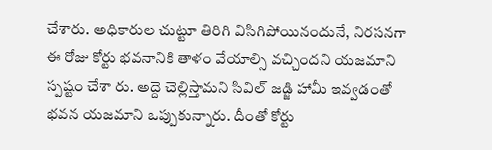చేశారు. అధికారుల చుట్టూ తిరిగి విసిగిపోయినందునే, నిరసనగా ఈ రోజు కోర్టు భవనానికి తాళం వేయాల్సి వచ్చిందని యజమాని స్పష్టం చేశా రు. అద్దె చెల్లిస్తామని సివిల్ జడ్జి హామీ ఇవ్వడంతో   భవన యజమాని ఒప్పుకున్నారు. దీంతో కోర్టు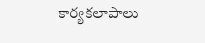కార్యకలాపాలు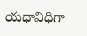యధావిధిగా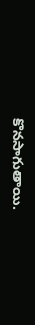కొనసాగుతాయి.